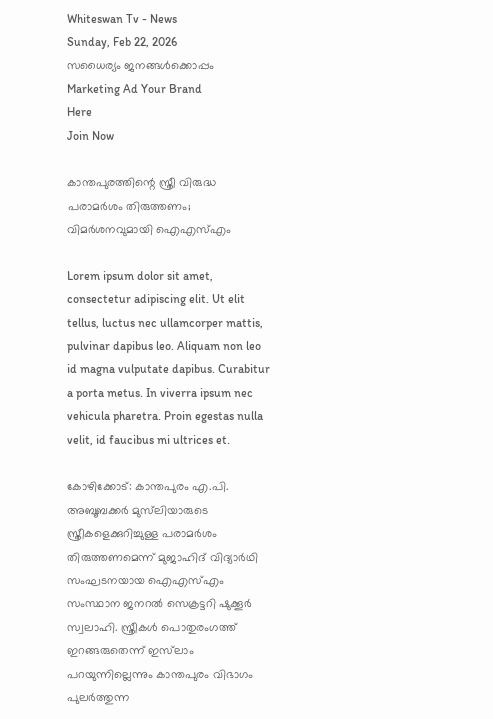Whiteswan Tv - News
Sunday, Feb 22, 2026
സധൈര്യം ജനങ്ങൾക്കൊപ്പം
Marketing Ad Your Brand
Here
Join Now

കാന്തപുരത്തിന്റെ സ്ത്രീ വിരുദ്ധ പരാമർശം തിരുത്തണം; വിമർശനവുമായി ഐഎസ്എം

Lorem ipsum dolor sit amet, consectetur adipiscing elit. Ut elit tellus, luctus nec ullamcorper mattis, pulvinar dapibus leo. Aliquam non leo id magna vulputate dapibus. Curabitur a porta metus. In viverra ipsum nec vehicula pharetra. Proin egestas nulla velit, id faucibus mi ultrices et.

കോഴിക്കോട്: കാന്തപുരം എ.പി. അബൂബക്കർ മുസ്‌ലിയാരുടെ സ്ത്രീകളെക്കുറിച്ചുള്ള പരാമർശം തിരുത്തണമെന്ന് മുജാഹിദ് വിദ്യാർഥി സംഘടനയായ ഐഎസ്എം സംസ്ഥാന ജനറൽ സെക്രട്ടറി ഷുക്കൂർ സ്വലാഹി. സ്ത്രീകൾ പൊതുരംഗത്ത് ഇറങ്ങരുതെന്ന് ഇസ്‌ലാം പറയുന്നില്ലെന്നും കാന്തപുരം വിഭാഗം പുലർത്തുന്ന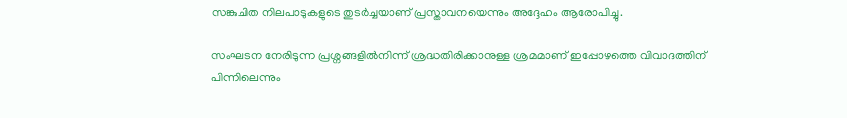സങ്കുചിത നിലപാടുകളുടെ തുടർച്ചയാണ് പ്രസ്താവനയെന്നും അദ്ദേഹം ആരോപിച്ചു.

സംഘടന നേരിടുന്ന പ്രശ്നങ്ങളിൽനിന്ന് ശ്രദ്ധതിരിക്കാനുള്ള ശ്രമമാണ് ഇപ്പോഴത്തെ വിവാദത്തിന് പിന്നിലെന്നും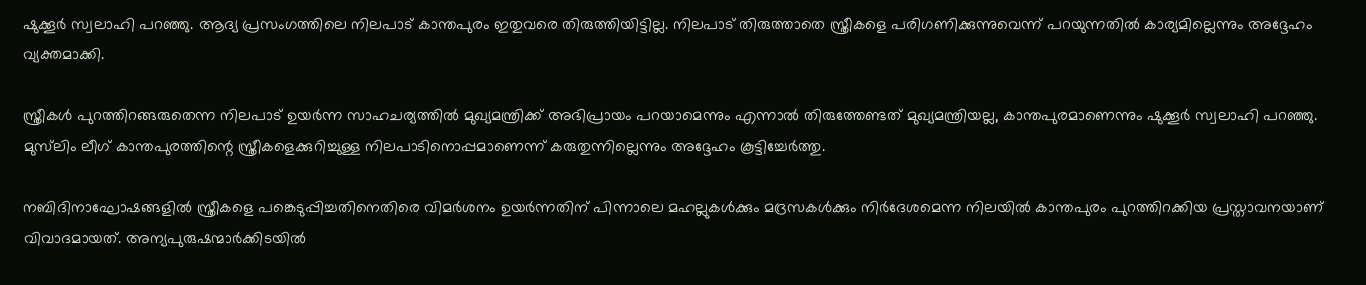ഷുക്കൂർ സ്വലാഹി പറഞ്ഞു. ആദ്യ പ്രസംഗത്തിലെ നിലപാട് കാന്തപുരം ഇതുവരെ തിരുത്തിയിട്ടില്ല. നിലപാട് തിരുത്താതെ സ്ത്രീകളെ പരിഗണിക്കുന്നുവെന്ന് പറയുന്നതിൽ കാര്യമില്ലെന്നും അദ്ദേഹം വ്യക്തമാക്കി.

സ്ത്രീകൾ പുറത്തിറങ്ങരുതെന്ന നിലപാട് ഉയർന്ന സാഹചര്യത്തിൽ മുഖ്യമന്ത്രിക്ക് അഭിപ്രായം പറയാമെന്നും എന്നാൽ തിരുത്തേണ്ടത് മുഖ്യമന്ത്രിയല്ല, കാന്തപുരമാണെന്നും ഷുക്കൂർ സ്വലാഹി പറഞ്ഞു. മുസ്‌ലിം ലീഗ് കാന്തപുരത്തിന്റെ സ്ത്രീകളെക്കുറിച്ചുള്ള നിലപാടിനൊപ്പമാണെന്ന് കരുതുന്നില്ലെന്നും അദ്ദേഹം കൂട്ടിച്ചേർത്തു.

നബിദിനാഘോഷങ്ങളിൽ സ്ത്രീകളെ പങ്കെടുപ്പിച്ചതിനെതിരെ വിമർശനം ഉയർന്നതിന് പിന്നാലെ മഹല്ലുകൾക്കും മദ്രസകൾക്കും നിർദേശമെന്ന നിലയിൽ കാന്തപുരം പുറത്തിറക്കിയ പ്രസ്താവനയാണ് വിവാദമായത്. അന്യപുരുഷന്മാർക്കിടയിൽ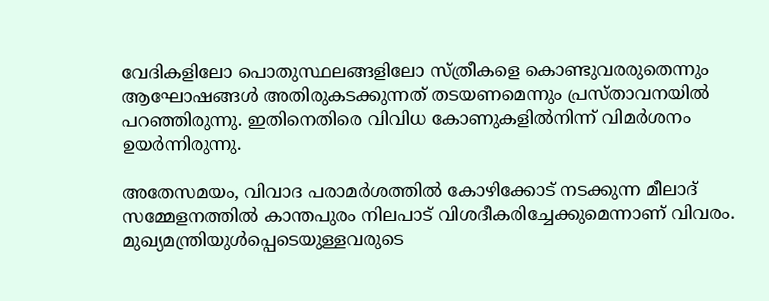വേദികളിലോ പൊതുസ്ഥലങ്ങളിലോ സ്ത്രീകളെ കൊണ്ടുവരരുതെന്നും ആഘോഷങ്ങൾ അതിരുകടക്കുന്നത് തടയണമെന്നും പ്രസ്താവനയിൽ പറഞ്ഞിരുന്നു. ഇതിനെതിരെ വിവിധ കോണുകളിൽനിന്ന് വിമർശനം ഉയർന്നിരുന്നു.

അതേസമയം, വിവാദ പരാമർശത്തിൽ കോഴിക്കോട് നടക്കുന്ന മീലാദ് സമ്മേളനത്തിൽ കാന്തപുരം നിലപാട് വിശദീകരിച്ചേക്കുമെന്നാണ് വിവരം. മുഖ്യമന്ത്രിയുൾപ്പെടെയുള്ളവരുടെ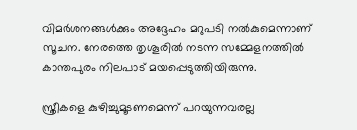വിമർശനങ്ങൾക്കും അദ്ദേഹം മറുപടി നൽകുമെന്നാണ് സൂചന. നേരത്തെ തൃശൂരിൽ നടന്ന സമ്മേളനത്തിൽ കാന്തപുരം നിലപാട് മയപ്പെടുത്തിയിരുന്നു.

സ്ത്രീകളെ കുഴിച്ചുമൂടണമെന്ന് പറയുന്നവരല്ല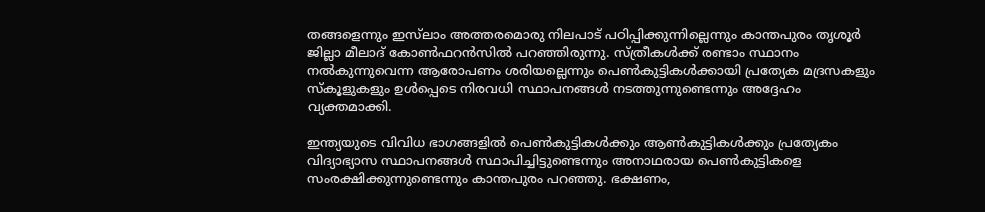തങ്ങളെന്നും ഇസ്‌ലാം അത്തരമൊരു നിലപാട് പഠിപ്പിക്കുന്നില്ലെന്നും കാന്തപുരം തൃശൂർ ജില്ലാ മീലാദ് കോൺഫറൻസിൽ പറഞ്ഞിരുന്നു. സ്ത്രീകൾക്ക് രണ്ടാം സ്ഥാനം നൽകുന്നുവെന്ന ആരോപണം ശരിയല്ലെന്നും പെൺകുട്ടികൾക്കായി പ്രത്യേക മദ്രസകളും സ്കൂളുകളും ഉൾപ്പെടെ നിരവധി സ്ഥാപനങ്ങൾ നടത്തുന്നുണ്ടെന്നും അദ്ദേഹം വ്യക്തമാക്കി.

ഇന്ത്യയുടെ വിവിധ ഭാഗങ്ങളിൽ പെൺകുട്ടികൾക്കും ആൺകുട്ടികൾക്കും പ്രത്യേകം വിദ്യാഭ്യാസ സ്ഥാപനങ്ങൾ സ്ഥാപിച്ചിട്ടുണ്ടെന്നും അനാഥരായ പെൺകുട്ടികളെ സംരക്ഷിക്കുന്നുണ്ടെന്നും കാന്തപുരം പറഞ്ഞു. ഭക്ഷണം,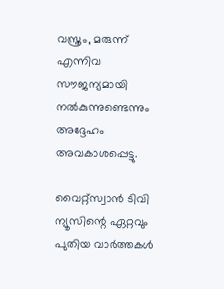വസ്ത്രം, മരുന്ന് എന്നിവ സൗജന്യമായി നൽകുന്നുണ്ടെന്നും അദ്ദേഹം അവകാശപ്പെട്ടു.

വൈറ്റ്സ്വാൻ ടിവി ന്യൂസിന്റെ ഏറ്റവും പുതിയ വാർത്തകൾ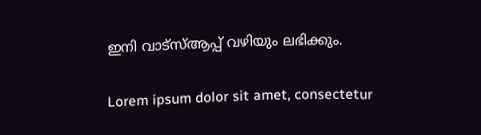ഇനി വാട്സ്ആപ്പ് വഴിയും ലഭിക്കും.

Lorem ipsum dolor sit amet, consectetur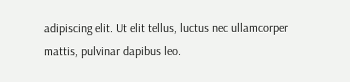adipiscing elit. Ut elit tellus, luctus nec ullamcorper mattis, pulvinar dapibus leo.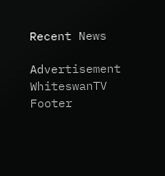Recent News

Advertisement
WhiteswanTV Footer